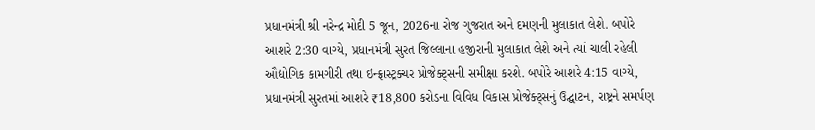પ્રધાનમંત્રી શ્રી નરેન્દ્ર મોદી 5 જૂન, 2026ના રોજ ગુજરાત અને દમણની મુલાકાત લેશે. બપોરે આશરે 2:30 વાગ્યે, પ્રધાનમંત્રી સુરત જિલ્લાના હજીરાની મુલાકાત લેશે અને ત્યાં ચાલી રહેલી ઔદ્યોગિક કામગીરી તથા ઇન્ફ્રાસ્ટ્રક્ચર પ્રોજેક્ટ્સની સમીક્ષા કરશે. બપોરે આશરે 4:15 વાગ્યે, પ્રધાનમંત્રી સુરતમાં આશરે ₹18,800 કરોડના વિવિધ વિકાસ પ્રોજેક્ટ્સનું ઉદ્ઘાટન, રાષ્ટ્રને સમર્પણ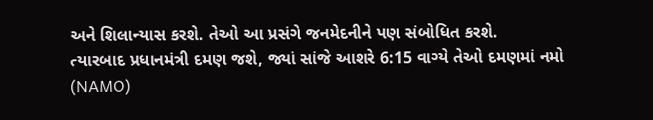અને શિલાન્યાસ કરશે. તેઓ આ પ્રસંગે જનમેદનીને પણ સંબોધિત કરશે.
ત્યારબાદ પ્રધાનમંત્રી દમણ જશે, જ્યાં સાંજે આશરે 6:15 વાગ્યે તેઓ દમણમાં નમો (NAMO)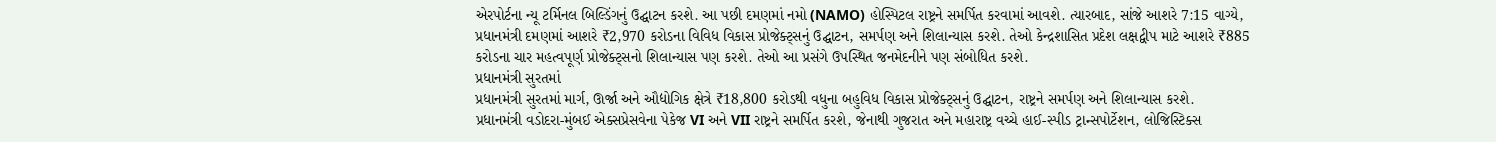એરપોર્ટના ન્યૂ ટર્મિનલ બિલ્ડિંગનું ઉદ્ઘાટન કરશે. આ પછી દમણમાં નમો (NAMO) હોસ્પિટલ રાષ્ટ્રને સમર્પિત કરવામાં આવશે. ત્યારબાદ, સાંજે આશરે 7:15 વાગ્યે, પ્રધાનમંત્રી દમણમાં આશરે ₹2,970 કરોડના વિવિધ વિકાસ પ્રોજેક્ટ્સનું ઉદ્ઘાટન, સમર્પણ અને શિલાન્યાસ કરશે. તેઓ કેન્દ્રશાસિત પ્રદેશ લક્ષદ્વીપ માટે આશરે ₹885 કરોડના ચાર મહત્વપૂર્ણ પ્રોજેક્ટ્સનો શિલાન્યાસ પણ કરશે. તેઓ આ પ્રસંગે ઉપસ્થિત જનમેદનીને પણ સંબોધિત કરશે.
પ્રધાનમંત્રી સુરતમાં
પ્રધાનમંત્રી સુરતમાં માર્ગ, ઊર્જા અને ઔદ્યોગિક ક્ષેત્રે ₹18,800 કરોડથી વધુના બહુવિધ વિકાસ પ્રોજેક્ટ્સનું ઉદ્ઘાટન, રાષ્ટ્રને સમર્પણ અને શિલાન્યાસ કરશે.
પ્રધાનમંત્રી વડોદરા-મુંબઈ એક્સપ્રેસવેના પેકેજ VI અને VII રાષ્ટ્રને સમર્પિત કરશે, જેનાથી ગુજરાત અને મહારાષ્ટ્ર વચ્ચે હાઈ-સ્પીડ ટ્રાન્સપોર્ટેશન, લોજિસ્ટિક્સ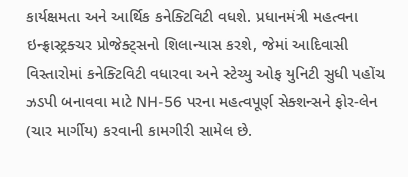કાર્યક્ષમતા અને આર્થિક કનેક્ટિવિટી વધશે. પ્રધાનમંત્રી મહત્વના ઇન્ફ્રાસ્ટ્રક્ચર પ્રોજેક્ટ્સનો શિલાન્યાસ કરશે, જેમાં આદિવાસી વિસ્તારોમાં કનેક્ટિવિટી વધારવા અને સ્ટેચ્યુ ઓફ યુનિટી સુધી પહોંચ ઝડપી બનાવવા માટે NH-56 પરના મહત્વપૂર્ણ સેક્શન્સને ફોર-લેન (ચાર માર્ગીય) કરવાની કામગીરી સામેલ છે.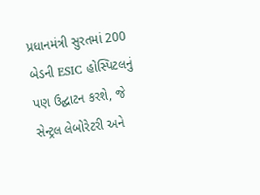પ્રધાનમંત્રી સુરતમાં 200 બેડની ESIC હોસ્પિટલનું પણ ઉદ્ઘાટન કરશે, જે સેન્ટ્રલ લેબોરેટરી અને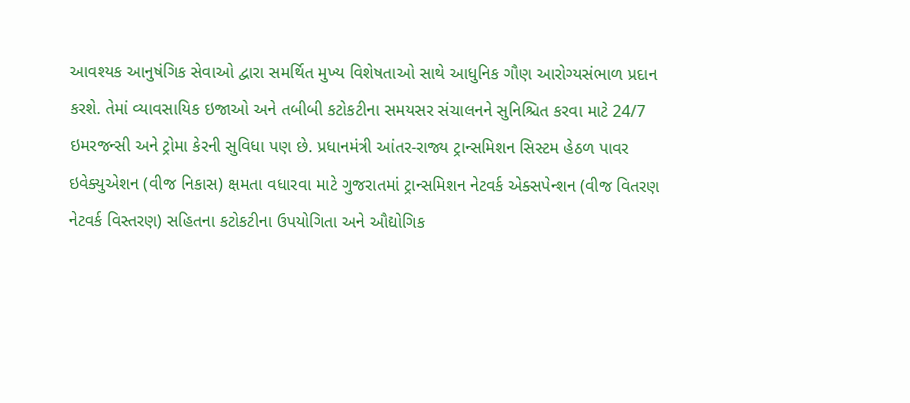આવશ્યક આનુષંગિક સેવાઓ દ્વારા સમર્થિત મુખ્ય વિશેષતાઓ સાથે આધુનિક ગૌણ આરોગ્યસંભાળ પ્રદાન કરશે. તેમાં વ્યાવસાયિક ઇજાઓ અને તબીબી કટોકટીના સમયસર સંચાલનને સુનિશ્ચિત કરવા માટે 24/7 ઇમરજન્સી અને ટ્રોમા કેરની સુવિધા પણ છે. પ્રધાનમંત્રી આંતર-રાજ્ય ટ્રાન્સમિશન સિસ્ટમ હેઠળ પાવર ઇવેક્યુએશન (વીજ નિકાસ) ક્ષમતા વધારવા માટે ગુજરાતમાં ટ્રાન્સમિશન નેટવર્ક એક્સપેન્શન (વીજ વિતરણ નેટવર્ક વિસ્તરણ) સહિતના કટોકટીના ઉપયોગિતા અને ઔદ્યોગિક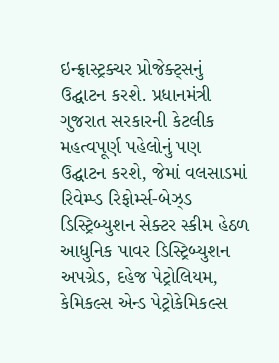ઇન્ફ્રાસ્ટ્રક્ચર પ્રોજેક્ટ્સનું ઉદ્ઘાટન કરશે. પ્રધાનમંત્રી ગુજરાત સરકારની કેટલીક મહત્વપૂર્ણ પહેલોનું પણ ઉદ્ઘાટન કરશે, જેમાં વલસાડમાં રિવેમ્પ્ડ રિફોર્મ્સ-બેઝ્ડ ડિસ્ટ્રિબ્યુશન સેક્ટર સ્કીમ હેઠળ આધુનિક પાવર ડિસ્ટ્રિબ્યુશન અપગ્રેડ, દહેજ પેટ્રોલિયમ, કેમિકલ્સ એન્ડ પેટ્રોકેમિકલ્સ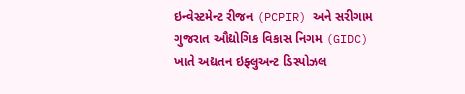ઇન્વેસ્ટમેન્ટ રીજન (PCPIR) અને સરીગામ ગુજરાત ઔદ્યોગિક વિકાસ નિગમ (GIDC) ખાતે અદ્યતન ઇફ્લુઅન્ટ ડિસ્પોઝલ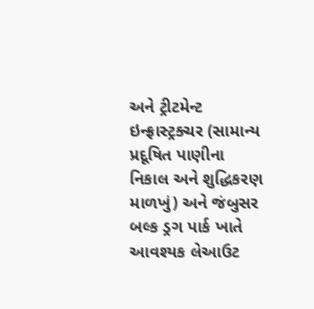અને ટ્રીટમેન્ટ ઇન્ફ્રાસ્ટ્રક્ચર (સામાન્ય પ્રદૂષિત પાણીના નિકાલ અને શુદ્ધિકરણ માળખું) અને જંબુસર બલ્ક ડ્રગ પાર્ક ખાતે આવશ્યક લેઆઉટ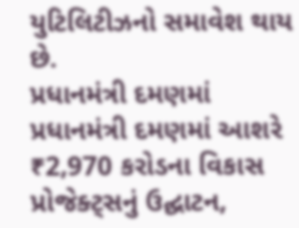યુટિલિટીઝનો સમાવેશ થાય છે.
પ્રધાનમંત્રી દમણમાં
પ્રધાનમંત્રી દમણમાં આશરે ₹2,970 કરોડના વિકાસ પ્રોજેક્ટ્સનું ઉદ્ઘાટન,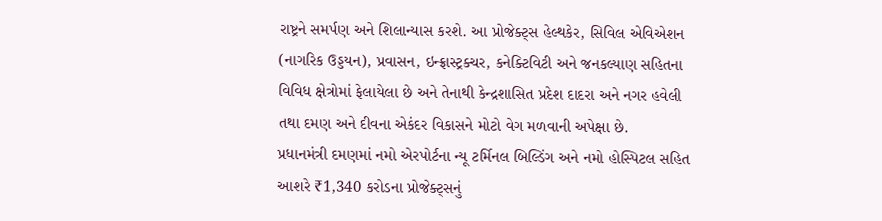રાષ્ટ્રને સમર્પણ અને શિલાન્યાસ કરશે. આ પ્રોજેક્ટ્સ હેલ્થકેર, સિવિલ એવિએશન (નાગરિક ઉડ્ડયન), પ્રવાસન, ઇન્ફ્રાસ્ટ્રક્ચર, કનેક્ટિવિટી અને જનકલ્યાણ સહિતના વિવિધ ક્ષેત્રોમાં ફેલાયેલા છે અને તેનાથી કેન્દ્રશાસિત પ્રદેશ દાદરા અને નગર હવેલી તથા દમણ અને દીવના એકંદર વિકાસને મોટો વેગ મળવાની અપેક્ષા છે.
પ્રધાનમંત્રી દમણમાં નમો એરપોર્ટના ન્યૂ ટર્મિનલ બિલ્ડિંગ અને નમો હોસ્પિટલ સહિત આશરે ₹1,340 કરોડના પ્રોજેક્ટ્સનું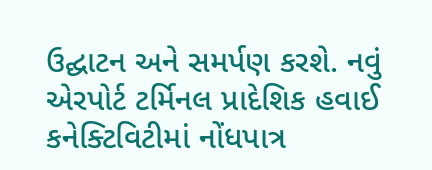ઉદ્ઘાટન અને સમર્પણ કરશે. નવું એરપોર્ટ ટર્મિનલ પ્રાદેશિક હવાઈ કનેક્ટિવિટીમાં નોંધપાત્ર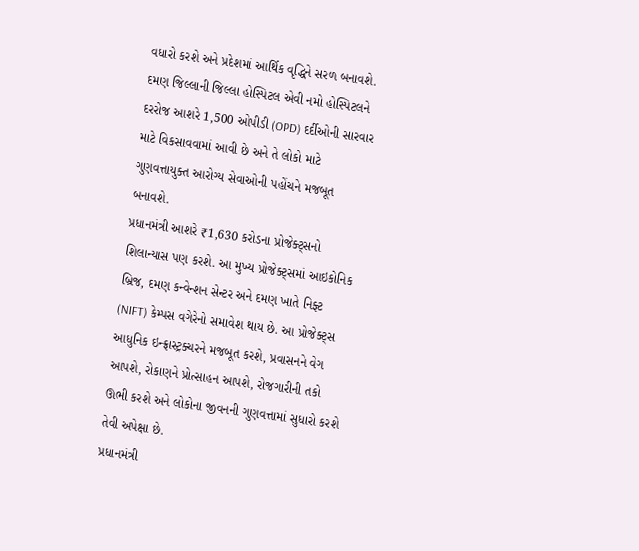વધારો કરશે અને પ્રદેશમાં આર્થિક વૃદ્ધિને સરળ બનાવશે. દમણ જિલ્લાની જિલ્લા હોસ્પિટલ એવી નમો હોસ્પિટલને દરરોજ આશરે 1,500 ઓપીડી (OPD) દર્દીઓની સારવાર માટે વિકસાવવામાં આવી છે અને તે લોકો માટે ગુણવત્તાયુક્ત આરોગ્ય સેવાઓની પહોંચને મજબૂત બનાવશે.
પ્રધાનમંત્રી આશરે ₹1,630 કરોડના પ્રોજેક્ટ્સનો શિલાન્યાસ પણ કરશે. આ મુખ્ય પ્રોજેક્ટ્સમાં આઇકોનિક બ્રિજ, દમણ કન્વેન્શન સેન્ટર અને દમણ ખાતે નિફ્ટ (NIFT) કેમ્પસ વગેરેનો સમાવેશ થાય છે. આ પ્રોજેક્ટ્સ આધુનિક ઇન્ફ્રાસ્ટ્રક્ચરને મજબૂત કરશે, પ્રવાસનને વેગ આપશે, રોકાણને પ્રોત્સાહન આપશે, રોજગારીની તકો ઊભી કરશે અને લોકોના જીવનની ગુણવત્તામાં સુધારો કરશે તેવી અપેક્ષા છે.
પ્રધાનમંત્રી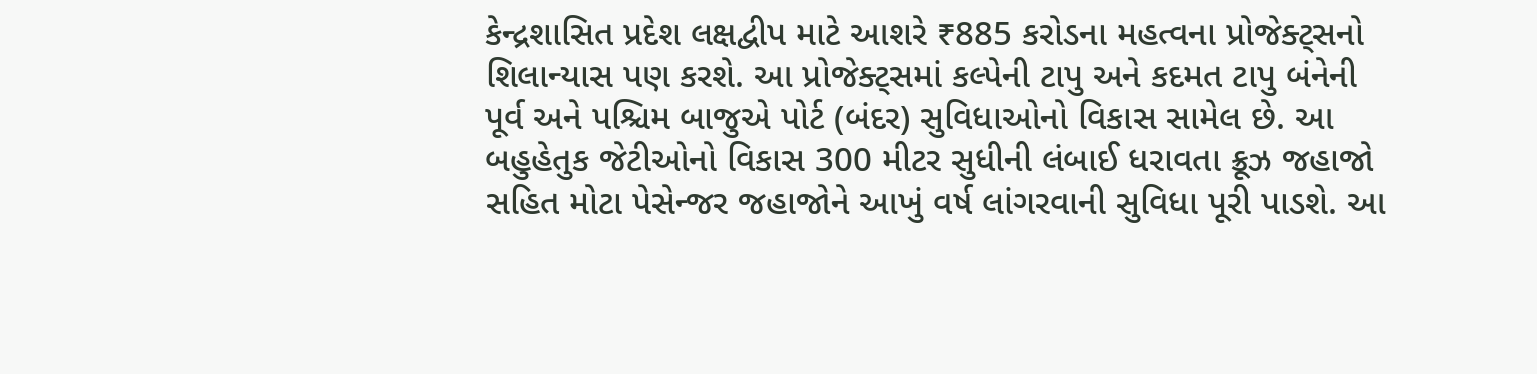કેન્દ્રશાસિત પ્રદેશ લક્ષદ્વીપ માટે આશરે ₹885 કરોડના મહત્વના પ્રોજેક્ટ્સનો શિલાન્યાસ પણ કરશે. આ પ્રોજેક્ટ્સમાં કલ્પેની ટાપુ અને કદમત ટાપુ બંનેની પૂર્વ અને પશ્ચિમ બાજુએ પોર્ટ (બંદર) સુવિધાઓનો વિકાસ સામેલ છે. આ બહુહેતુક જેટીઓનો વિકાસ 300 મીટર સુધીની લંબાઈ ધરાવતા ક્રૂઝ જહાજો સહિત મોટા પેસેન્જર જહાજોને આખું વર્ષ લાંગરવાની સુવિધા પૂરી પાડશે. આ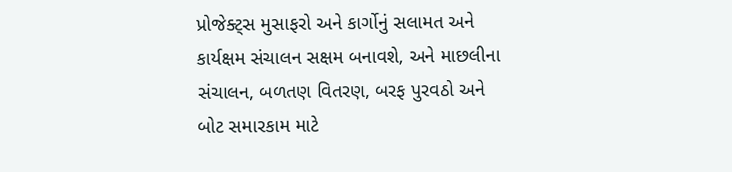પ્રોજેક્ટ્સ મુસાફરો અને કાર્ગોનું સલામત અને કાર્યક્ષમ સંચાલન સક્ષમ બનાવશે, અને માછલીના સંચાલન, બળતણ વિતરણ, બરફ પુરવઠો અને બોટ સમારકામ માટે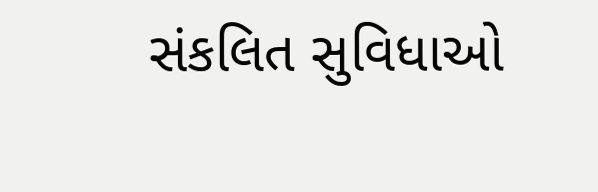સંકલિત સુવિધાઓ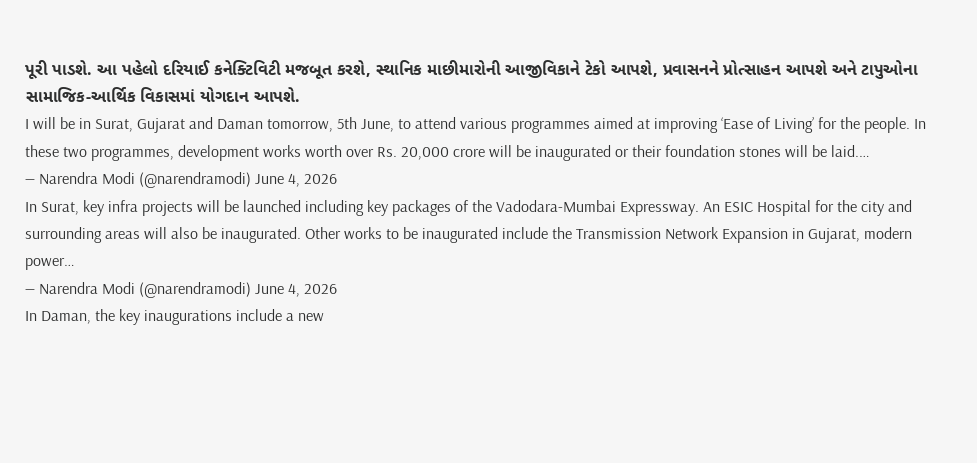પૂરી પાડશે. આ પહેલો દરિયાઈ કનેક્ટિવિટી મજબૂત કરશે, સ્થાનિક માછીમારોની આજીવિકાને ટેકો આપશે, પ્રવાસનને પ્રોત્સાહન આપશે અને ટાપુઓના સામાજિક-આર્થિક વિકાસમાં યોગદાન આપશે.
I will be in Surat, Gujarat and Daman tomorrow, 5th June, to attend various programmes aimed at improving ‘Ease of Living’ for the people. In these two programmes, development works worth over Rs. 20,000 crore will be inaugurated or their foundation stones will be laid.…
— Narendra Modi (@narendramodi) June 4, 2026
In Surat, key infra projects will be launched including key packages of the Vadodara-Mumbai Expressway. An ESIC Hospital for the city and surrounding areas will also be inaugurated. Other works to be inaugurated include the Transmission Network Expansion in Gujarat, modern power…
— Narendra Modi (@narendramodi) June 4, 2026
In Daman, the key inaugurations include a new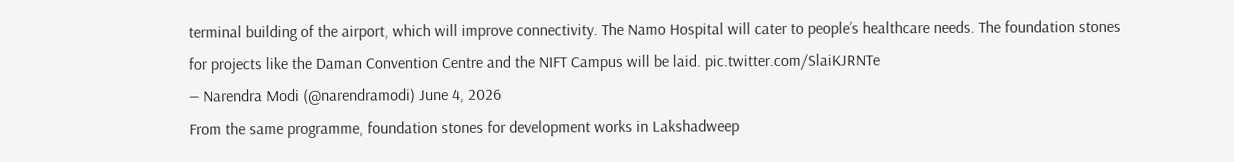terminal building of the airport, which will improve connectivity. The Namo Hospital will cater to people’s healthcare needs. The foundation stones for projects like the Daman Convention Centre and the NIFT Campus will be laid. pic.twitter.com/SlaiKJRNTe
— Narendra Modi (@narendramodi) June 4, 2026
From the same programme, foundation stones for development works in Lakshadweep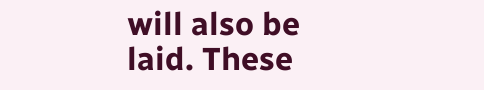will also be laid. These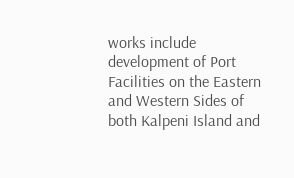works include development of Port Facilities on the Eastern and Western Sides of both Kalpeni Island and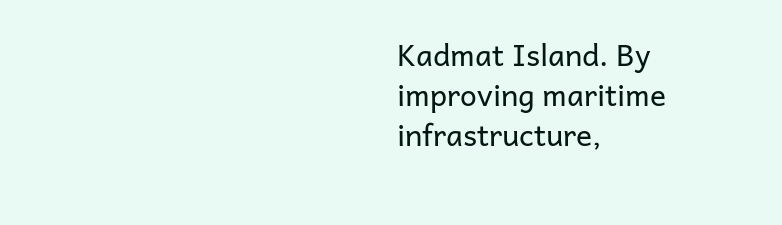Kadmat Island. By improving maritime infrastructure,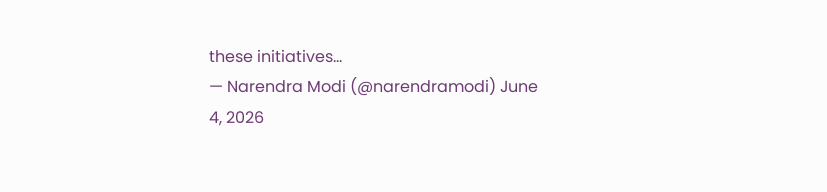these initiatives…
— Narendra Modi (@narendramodi) June 4, 2026